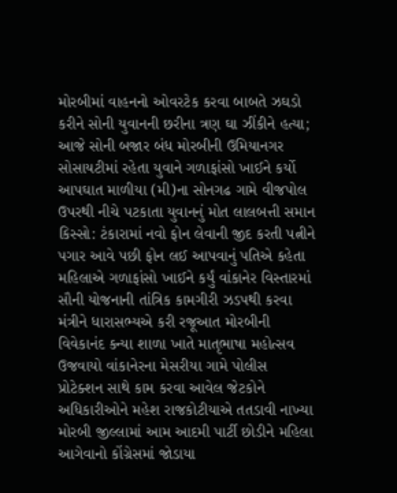મોરબીમાં વાહનનો ઓવરટેક કરવા બાબતે ઝઘડો કરીને સોની યુવાનની છરીના ત્રણ ઘા ઝીંકીને હત્યા; આજે સોની બજાર બંધ મોરબીની ઉમિયાનગર સોસાયટીમાં રહેતા યુવાને ગળાફાંસો ખાઈને કર્યો આપઘાત માળીયા (મી)ના સોનગઢ ગામે વીજપોલ ઉપરથી નીચે પટકાતા યુવાનનું મોત લાલબત્તી સમાન કિસ્સો: ટંકારામાં નવો ફોન લેવાની જીદ કરતી પત્નીને પગાર આવે પછી ફોન લઈ આપવાનું પતિએ કહેતા મહિલાએ ગળાફાંસો ખાઈને કર્યું વાંકાનેર વિસ્તારમાં સૌની યોજનાની તાંત્રિક કામગીરી ઝડપથી કરવા મંત્રીને ધારાસભ્યએ કરી રજૂઆત મોરબીની વિવેકાનંદ કન્યા શાળા ખાતે માતૃભાષા મહોત્સવ ઉજવાયો વાંકાનેરના મેસરીયા ગામે પોલીસ પ્રોટેક્શન સાથે કામ કરવા આવેલ જેટકોને અધિકારીઓને મહેશ રાજકોટીયાએ તતડાવી નાખ્યા મોરબી જીલ્લામાં આમ આદમી પાર્ટી છોડીને મહિલા આગેવાનો કોંગ્રેસમાં જોડાયા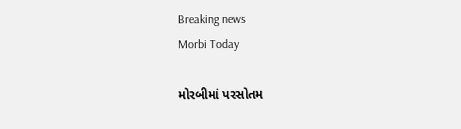Breaking news
Morbi Today

મોરબીમાં પરસોતમ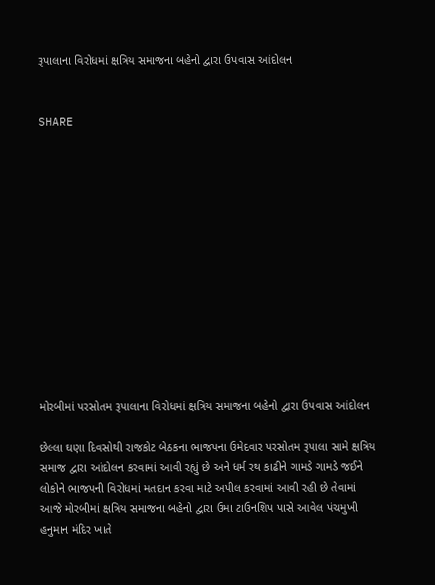રૂપાલાના વિરોધમાં ક્ષત્રિય સમાજના બહેનો દ્વારા ઉપવાસ આંદોલન


SHARE













મોરબીમાં પરસોતમ રૂપાલાના વિરોધમાં ક્ષત્રિય સમાજના બહેનો દ્વારા ઉપવાસ આંદોલન

છેલ્લા ઘણા દિવસોથી રાજકોટ બેઠકના ભાજપના ઉમેદવાર પરસોતમ રૂપાલા સામે ક્ષત્રિય સમાજ દ્વારા આંદોલન કરવામાં આવી રહ્યું છે અને ધર્મ રથ કાઢીને ગામડે ગામડે જઈને લોકોને ભાજપની વિરોધમાં મતદાન કરવા માટે અપીલ કરવામાં આવી રહી છે તેવામાં આજે મોરબીમાં ક્ષત્રિય સમાજના બહેનો દ્વારા ઉમા ટાઉનશિપ પાસે આવેલ પંચમુખી હનુમાન મંદિર ખાતે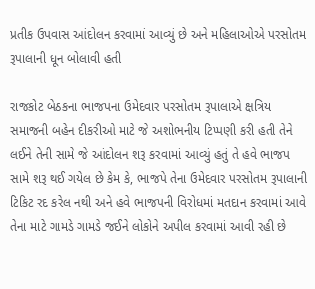પ્રતીક ઉપવાસ આંદોલન કરવામાં આવ્યું છે અને મહિલાઓએ પરસોતમ રૂપાલાની ધૂન બોલાવી હતી

રાજકોટ બેઠકના ભાજપના ઉમેદવાર પરસોતમ રૂપાલાએ ક્ષત્રિય સમાજની બહેન દીકરીઓ માટે જે અશોભનીય ટિપ્પણી કરી હતી તેને લઈને તેની સામે જે આંદોલન શરૂ કરવામાં આવ્યું હતું તે હવે ભાજપ સામે શરૂ થઈ ગયેલ છે કેમ કે, ભાજપે તેના ઉમેદવાર પરસોતમ રૂપાલાની ટિકિટ રદ કરેલ નથી અને હવે ભાજપની વિરોધમાં મતદાન કરવામાં આવે તેના માટે ગામડે ગામડે જઈને લોકોને અપીલ કરવામાં આવી રહી છે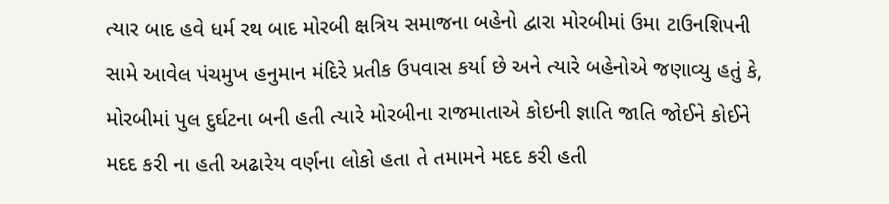ત્યાર બાદ હવે ધર્મ રથ બાદ મોરબી ક્ષત્રિય સમાજના બહેનો દ્વારા મોરબીમાં ઉમા ટાઉનશિપની સામે આવેલ પંચમુખ હનુમાન મંદિરે પ્રતીક ઉપવાસ કર્યા છે અને ત્યારે બહેનોએ જણાવ્યુ હતું કે,  મોરબીમાં પુલ દુર્ઘટના બની હતી ત્યારે મોરબીના રાજમાતાએ કોઇની જ્ઞાતિ જાતિ જોઈને કોઈને મદદ કરી ના હતી અઢારેય વર્ણના લોકો હતા તે તમામને મદદ કરી હતી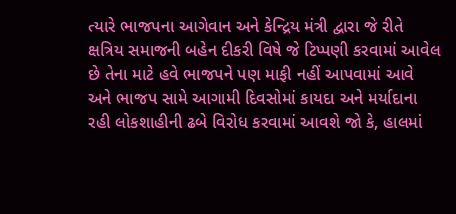ત્યારે ભાજપના આગેવાન અને કેન્દ્રિય મંત્રી દ્વારા જે રીતે ક્ષત્રિય સમાજની બહેન દીકરી વિષે જે ટિપ્પણી કરવામાં આવેલ છે તેના માટે હવે ભાજપને પણ માફી નહીં આપવામાં આવે અને ભાજપ સામે આગામી દિવસોમાં કાયદા અને મર્યાદાના રહી લોકશાહીની ઢબે વિરોધ કરવામાં આવશે જો કે, હાલમાં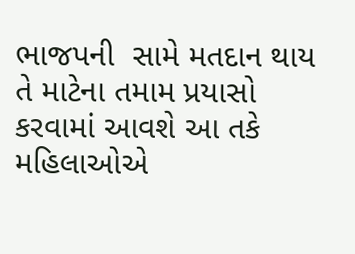ભાજપની  સામે મતદાન થાય તે માટેના તમામ પ્રયાસો કરવામાં આવશે આ તકે મહિલાઓએ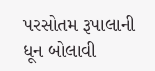પરસોતમ રૂપાલાની ધૂન બોલાવી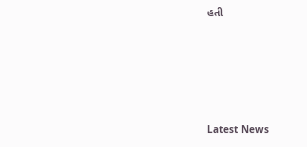હતી








Latest News